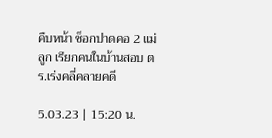คืบหน้า ช็อกปาดคอ 2 แม่ลูก เรียกคนในบ้านสอบ ตร.เร่งคลี่คลายคดี

5.03.23 | 15:20 น.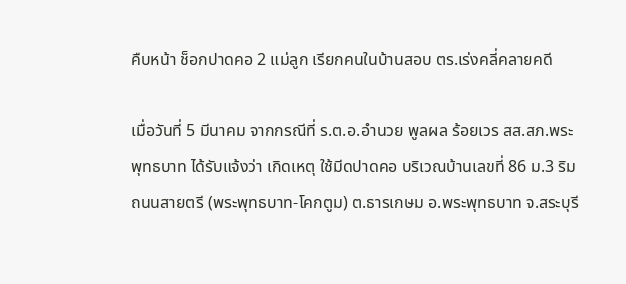คืบหน้า ช็อกปาดคอ 2 แม่ลูก เรียกคนในบ้านสอบ ตร.เร่งคลี่คลายคดี

เมื่อวันที่ 5 มีนาคม จากกรณีที่ ร.ต.อ.อำนวย พูลผล ร้อยเวร สส.สภ.พระพุทธบาท ได้รับแจ้งว่า เกิดเหตุ ใช้มีดปาดคอ บริเวณบ้านเลขที่ 86 ม.3 ริมถนนสายตรี (พระพุทธบาท-โคกตูม) ต.ธารเกษม อ.พระพุทธบาท จ.สระบุรี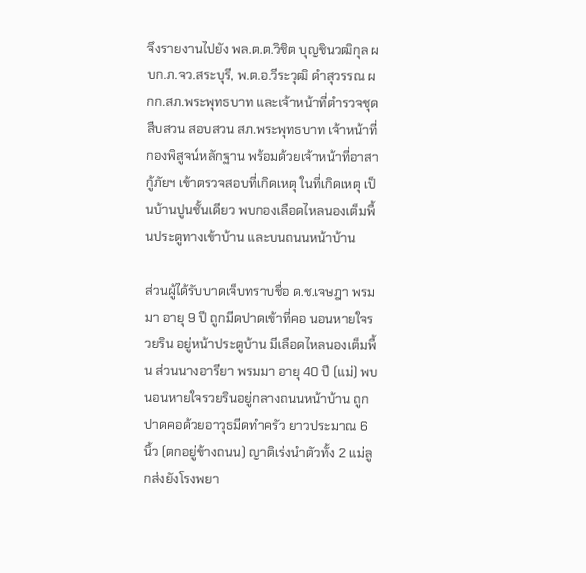จึงรายงานไปยัง พล.ต.ต.วิชิต บุญชินวฒิกุล ผบก.ภ.จว.สระบุรี, พ.ต.อ.วีระวุฒิ ดำสุวรรณ ผกก.สภ.พระพุทธบาท และเจ้าหน้าที่ตำรวจชุดสืบสวน สอบสวน สภ.พระพุทธบาท เจ้าหน้าที่กองพิสูจน์หลักฐาน พร้อมด้วยเจ้าหน้าที่อาสากู้ภัยฯ เข้าตรวจสอบที่เกิดเหตุ ในที่เกิดเหตุ เป็นบ้านปูนชั้นเดียว พบกองเลือดไหลนองเต็มพื้นประตูทางเข้าบ้าน และบนถนนหน้าบ้าน

ส่วนผู้ได้รับบาดเจ็บทราบชื่อ ด.ช.เจษฎา พรมมา อายุ 9 ปี ถูกมีดปาดเข้าที่คอ นอนหายใจรวยริน อยู่หน้าประตูบ้าน มีเลือดไหลนองเต็มพื้น ส่วนนางอารียา พรมมา อายุ 40 ปี (แม่) พบนอนหายใจรวยรินอยู่กลางถนนหน้าบ้าน ถูกปาดคอด้วยอาวุธมีดทำครัว ยาวประมาณ 6 นิ้ว (ตกอยู่ข้างถนน) ญาติเร่งนำตัวทั้ง 2 แม่ลูกส่งยังโรงพยา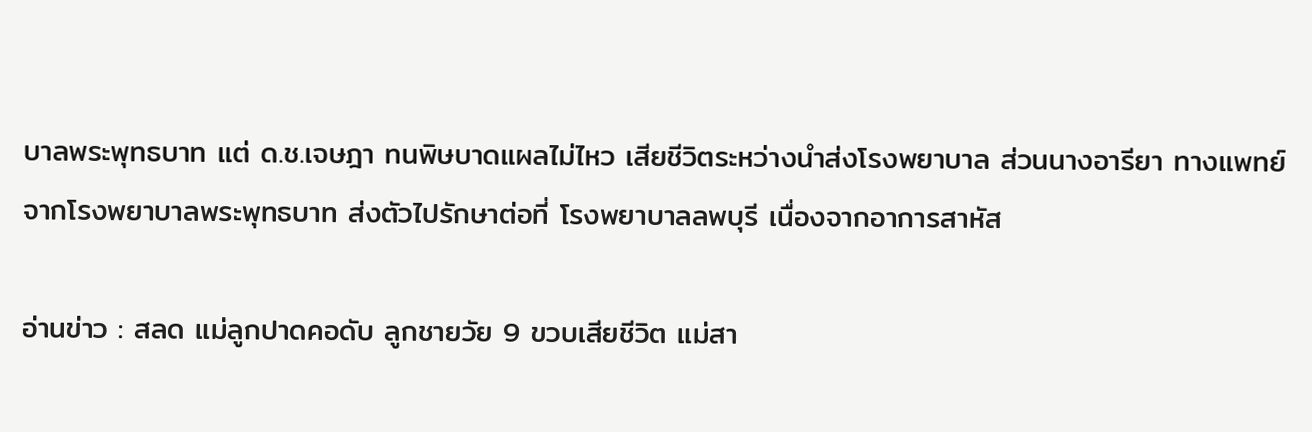บาลพระพุทธบาท แต่ ด.ช.เจษฎา ทนพิษบาดแผลไม่ไหว เสียชีวิตระหว่างนำส่งโรงพยาบาล ส่วนนางอารียา ทางแพทย์จากโรงพยาบาลพระพุทธบาท ส่งตัวไปรักษาต่อที่ โรงพยาบาลลพบุรี เนื่องจากอาการสาหัส

อ่านข่าว : สลด แม่ลูกปาดคอดับ ลูกชายวัย 9 ขวบเสียชีวิต แม่สา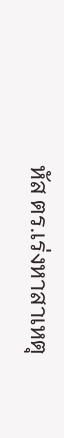หัส ตร.เร่งหาสาเหตุ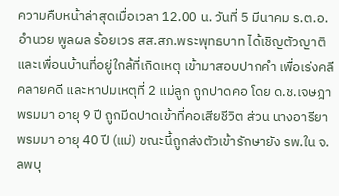ความคืบหน้าล่าสุดเมื่อเวลา 12.00 น. วันที่ 5 มีนาคม ร.ต.อ.อำนวย พูลผล ร้อยเวร สส.สภ.พระพุทธบาท ได้เชิญตัวญาติ และเพื่อนบ้านที่อยู่ใกล้ที่เกิดเหตุ เข้ามาสอบปากคำ เพื่อเร่งคลีคลายคดี และหาปมเหตุที่ 2 แม่ลูก ถูกปาดคอ โดย ด.ช.เจษฎา พรมมา อายุ 9 ปี ถูกมีดปาดเข้าที่คอเสียชีวิต ส่วน นางอารียา พรมมา อายุ 40 ปี (แม่) ขณะนี้ถูกส่งตัวเข้ารักษายัง รพ.ใน จ.ลพบุ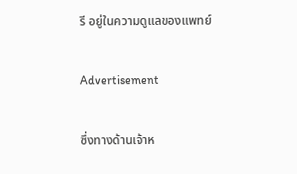รี อยู่ในความดูแลของแพทย์

Advertisement

ซึ่งทางด้านเจ้าห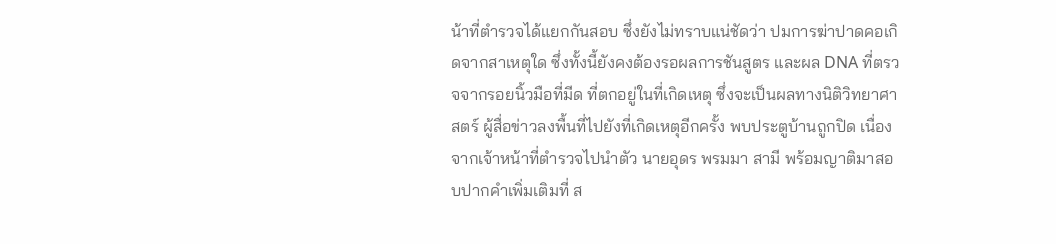น้าที่ตำรวจได้แยกกันสอบ ซึ่งยังไม่ทราบแน่ชัดว่า ปมการฆ่าปาดคอเกิดจากสาเหตุใด ซึ่งทั้งนี้ยังคงต้องรอผลการชันสูตร และผล DNA ที่ตรวจจากรอยนิ้วมือที่มีด ที่ตกอยู่ในที่เกิดเหตุ ซึ่งจะเป็นผลทางนิติวิทยาศาสตร์ ผู้สื่อข่าวลงพื้นที่ไปยังที่เกิดเหตุอีกครั้ง พบประตูบ้านถูกปิด เนื่องจากเจ้าหน้าที่ตำรวจไปนำตัว นายอุดร พรมมา สามี พร้อมญาติมาสอบปากคำเพิ่มเติมที่ ส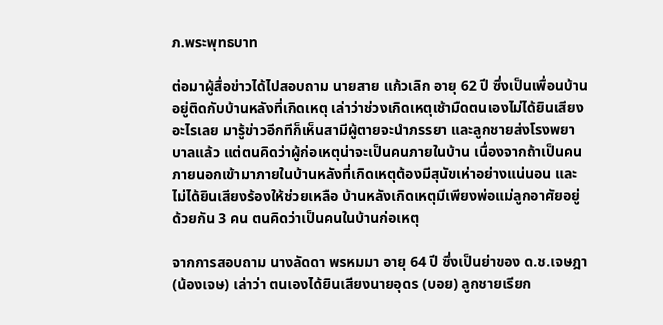ภ.พระพุทธบาท

ต่อมาผู้สื่อข่าวได้ไปสอบถาม นายสาย แก้วเลิก อายุ 62 ปี ซึ่งเป็นเพื่อนบ้านอยู่ติดกับบ้านหลังที่เกิดเหตุ เล่าว่าช่วงเกิดเหตุเช้ามืดตนเองไม่ได้ยินเสียงอะไรเลย มารู้ข่าวอีกทีก็เห็นสามีผู้ตายจะนำภรรยา และลูกชายส่งโรงพยาบาลแล้ว แต่ตนคิดว่าผู้ก่อเหตุน่าจะเป็นคนภายในบ้าน เนื่องจากถ้าเป็นคนภายนอกเข้ามาภายในบ้านหลังที่เกิดเหตุต้องมีสุนัขเห่าอย่างแน่นอน และไม่ได้ยินเสียงร้องให้ช่วยเหลือ บ้านหลังเกิดเหตุมีเพียงพ่อแม่ลูกอาศัยอยู่ด้วยกัน 3 คน ตนคิดว่าเป็นคนในบ้านก่อเหตุ

จากการสอบถาม นางลัดดา พรหมมา อายุ 64 ปี ซึ่งเป็นย่าของ ด.ช.เจษฎา (น้องเจษ) เล่าว่า ตนเองได้ยินเสียงนายอุดร (บอย) ลูกชายเรียก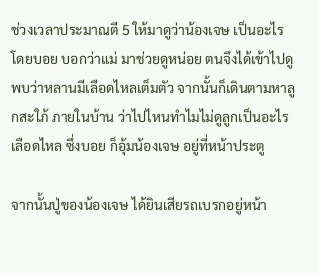ช่วงเวลาประมาณตี 5 ให้มาดูว่าน้องเจษ เป็นอะไร โดยบอย บอกว่าแม่ มาช่วยดูหน่อย ตนจึงได้เข้าไปดูพบว่าหลานมีเลือดไหลเต็มตัว จากนั้นก็เดินตามหาลูกสะใภ้ ภายในบ้าน ว่าไปไหนทำไมไม่ดูลูกเป็นอะไรเลือดไหล ซึ่งบอย ก็อุ้มน้องเจษ อยู่ที่หน้าประตู

จากนั้นปู่ของน้องเจษ ได้ยินเสียรถเบรกอยู่หน้า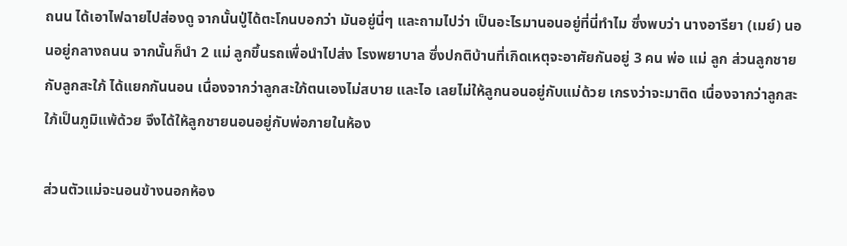ถนน ได้เอาไฟฉายไปส่องดู จากนั้นปู่ได้ตะโกนบอกว่า มันอยู่นี่ๆ และถามไปว่า เป็นอะไรมานอนอยู่ที่นี่ทำไม ซึ่งพบว่า นางอารียา (เมย์) นอนอยู่กลางถนน จากนั้นก็นำ 2 แม่ ลูกขึ้นรถเพื่อนำไปส่ง โรงพยาบาล ซึ่งปกติบ้านที่เกิดเหตุจะอาศัยกันอยู่ 3 คน พ่อ แม่ ลูก ส่วนลูกชายกับลูกสะใภ้ ได้แยกกันนอน เนื่องจากว่าลูกสะใภ้ตนเองไม่สบาย และไอ เลยไม่ให้ลูกนอนอยู่กับแม่ด้วย เกรงว่าจะมาติด เนื่องจากว่าลูกสะใภ้เป็นภูมิแพ้ด้วย จึงได้ให้ลูกชายนอนอยู่กับพ่อภายในห้อง

ส่วนตัวแม่จะนอนข้างนอกห้อง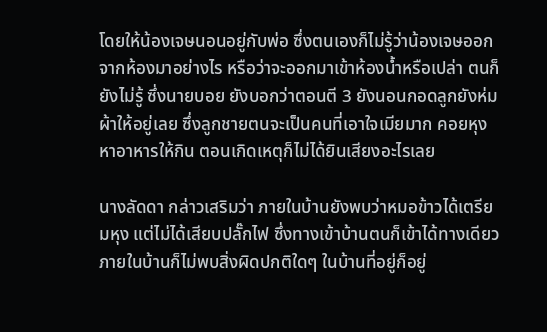โดยให้น้องเจษนอนอยู่กับพ่อ ซึ่งตนเองก็ไม่รู้ว่าน้องเจษออกจากห้องมาอย่างไร หรือว่าจะออกมาเข้าห้องน้ำหรือเปล่า ตนก็ยังไม่รู้ ซึ่งนายบอย ยังบอกว่าตอนตี 3 ยังนอนกอดลูกยังห่มผ้าให้อยู่เลย ซึ่งลูกชายตนจะเป็นคนที่เอาใจเมียมาก คอยหุงหาอาหารให้กิน ตอนเกิดเหตุก็ไม่ได้ยินเสียงอะไรเลย

นางลัดดา กล่าวเสริมว่า ภายในบ้านยังพบว่าหมอข้าวได้เตรียมหุง แต่ไม่ได้เสียบปลั๊กไฟ ซึ่งทางเข้าบ้านตนก็เข้าได้ทางเดียว ภายในบ้านก็ไม่พบสิ่งผิดปกติใดๆ ในบ้านที่อยู่ก็อยู่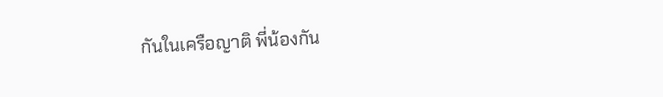กันในเครือญาติ พี่น้องกัน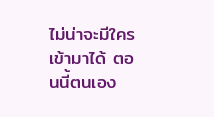ไม่น่าจะมีใครเข้ามาได้ ตอนนี้ตนเอง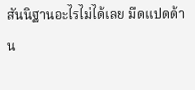สันนิฐานอะไรไม่ได้เลย มืดแปดด้าน